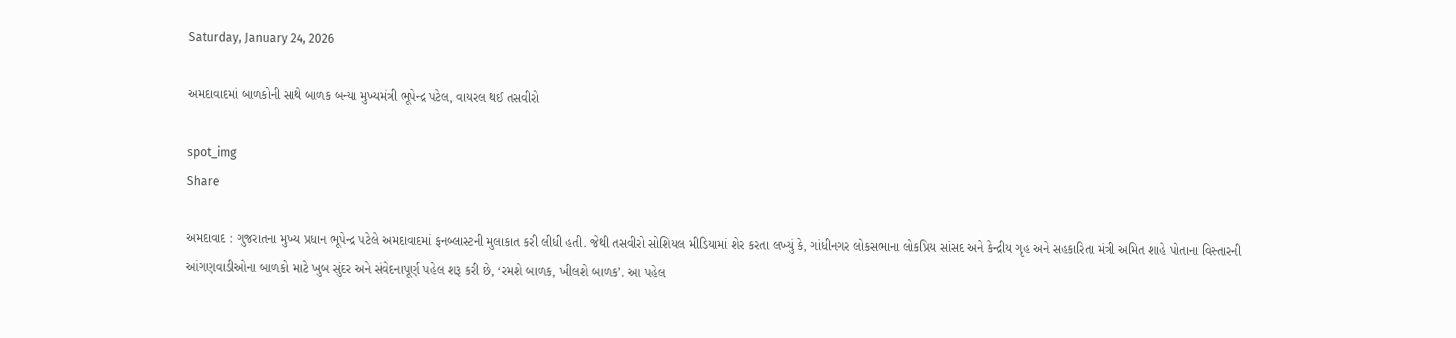Saturday, January 24, 2026

અમદાવાદમાં બાળકોની સાથે બાળક બન્યા મુખ્યમંત્રી ભૂપેન્દ્ર પટેલ, વાયરલ થઈ તસવીરો

spot_img
Share

અમદાવાદ : ગુજરાતના મુખ્ય પ્રધાન ભૂપેન્દ્ર પટેલે અમદાવાદમાં ફનબ્લાસ્ટની મુલાકાત કરી લીધી હતી. જેથી તસવીરો સોશિયલ મીડિયામાં શેર કરતા લખ્યું કે, ગાંધીનગર લોકસભાના લોકપ્રિય સાંસદ અને કેન્દ્રીય ગૃહ અને સહકારિતા મંત્રી અમિત શાહે પોતાના વિસ્તારની આંગણવાડીઓના બાળકો માટે ખુબ સુંદર અને સંવેદનાપૂર્ણ પહેલ શરૂ કરી છે, ‘રમશે બાળક, ખીલશે બાળક’. આ પહેલ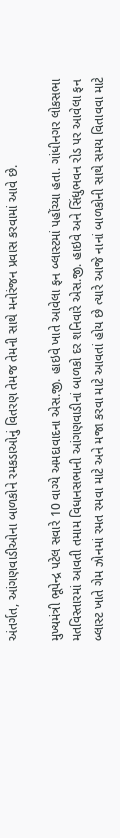અંતર્ગત, આંગણવાડીઓના બાળકોને રમકડાઓનું વિતરણ તેમજ તેમની સાથે મનોરંજન પ્રવાસ કરવામાં આવે છે.

મુખ્યમંત્રી ભૂપેન્દ્ર પટેલ સવારે 10 વાગ્યે અમદાવાદના એસ.જી. હાઇવે ખાતે આવેલા ફન બ્લાસ્ટમાં પહોંચ્યા હતા. ગાંધીનગર લોકસભા મતવિસ્તારમાં આવતી તમામ વિધાનસભાની આંગણવાડીનાં બાળકો દર શનિવારે એસ.જી. હાઇવે અને સિંધુભવન રોડ પર આવેલા ફન બ્લાસ્ટ ખાતે ગેમ ઝોનમાં રમત રમવા માટે અને મજા કરવા માટે આવતાં હોય છે ત્યારે આજે નાનાં બાળકોની સાથે સમય વિતાવવા માટે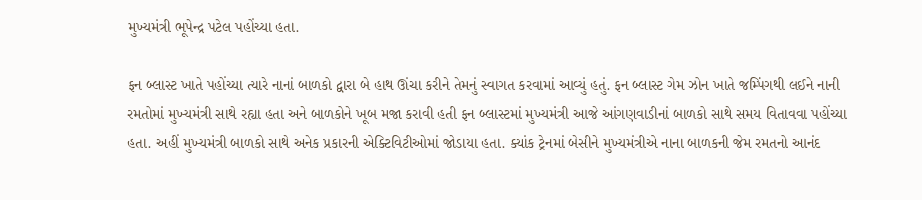મુખ્યમંત્રી ભૂપેન્દ્ર પટેલ પહોંચ્યા હતા.

ફન બ્લાસ્ટ ખાતે પહોંચ્યા ત્યારે નાનાં બાળકો દ્વારા બે હાથ ઊંચા કરીને તેમનું સ્વાગત કરવામાં આવ્યું હતું. ફન બ્લાસ્ટ ગેમ ઝોન ખાતે જમ્પિંગથી લઈને નાની રમતોમાં મુખ્યમંત્રી સાથે રહ્યા હતા અને બાળકોને ખૂબ મજા કરાવી હતી ફન બ્લાસ્ટમાં મુખ્યમંત્રી આજે આંગણવાડીનાં બાળકો સાથે સમય વિતાવવા પહોંચ્યા હતા. અહીં મુખ્યમંત્રી બાળકો સાથે અનેક પ્રકારની એક્ટિવિટીઓમાં જોડાયા હતા. ક્યાંક ટ્રેનમાં બેસીને મુખ્યમંત્રીએ નાના બાળકની જેમ રમતનો આનંદ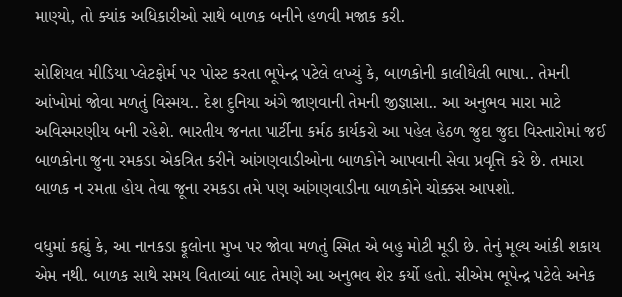માણ્યો, તો ક્યાંક અધિકારીઓ સાથે બાળક બનીને હળવી મજાક કરી.

સોશિયલ મીડિયા પ્લેટફોર્મ પર પોસ્ટ કરતા ભૂપેન્દ્ર પટેલે લખ્યું કે, બાળકોની કાલીઘેલી ભાષા.. તેમની આંખોમાં જોવા મળતું વિસ્મય.. દેશ દુનિયા અંગે જાણવાની તેમની જીજ્ઞાસા.. આ અનુભવ મારા માટે અવિસ્મરણીય બની રહેશે. ભારતીય જનતા પાર્ટીના કર્મઠ કાર્યકરો આ પહેલ હેઠળ જુદા જુદા વિસ્તારોમાં જઈ બાળકોના જુના રમકડા એકત્રિત કરીને આંગણવાડીઓના બાળકોને આપવાની સેવા પ્રવૃત્તિ કરે છે. તમારા બાળક ન રમતા હોય તેવા જૂના રમકડા તમે પણ આંગણવાડીના બાળકોને ચોક્કસ આપશો.

વધુમાં કહ્યું કે, આ નાનકડા ફૂલોના મુખ પર જોવા મળતું સ્મિત એ બહુ મોટી મૂડી છે. તેનું મૂલ્ય આંકી શકાય એમ નથી. બાળક સાથે સમય વિતાવ્યાં બાદ તેમણે આ અનુભવ શેર કર્યો હતો. સીએમ ભૂપેન્દ્ર પટેલે અનેક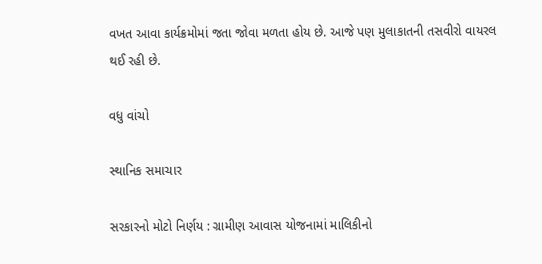વખત આવા કાર્યક્રમોમાં જતા જોવા મળતા હોય છે. આજે પણ મુલાકાતની તસવીરો વાયરલ થઈ રહી છે.

વધુ વાંચો

સ્થાનિક સમાચાર

સરકારનો મોટો નિર્ણય : ગ્રામીણ આવાસ યોજનામાં માલિકીનો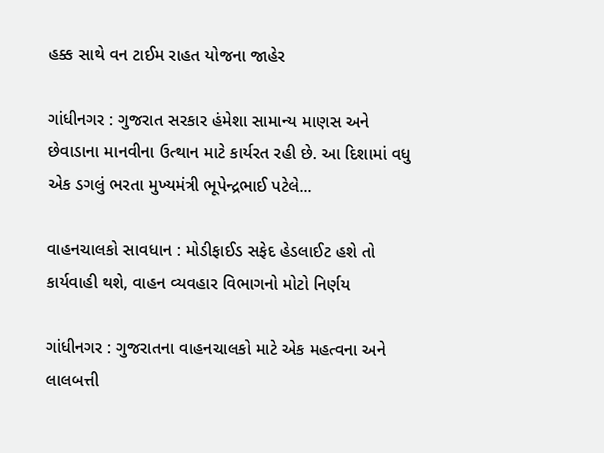હક્ક સાથે વન ટાઈમ રાહત યોજના જાહેર

ગાંધીનગર : ગુજરાત સરકાર હંમેશા સામાન્ય માણસ અને છેવાડાના માનવીના ઉત્થાન માટે કાર્યરત રહી છે. આ દિશામાં વધુ એક ડગલું ભરતા મુખ્યમંત્રી ભૂપેન્દ્રભાઈ પટેલે...

વાહનચાલકો સાવધાન : મોડીફાઈડ સફેદ હેડલાઈટ હશે તો કાર્યવાહી થશે, વાહન વ્યવહાર વિભાગનો મોટો નિર્ણય

ગાંધીનગર : ગુજરાતના વાહનચાલકો માટે એક મહત્વના અને લાલબત્તી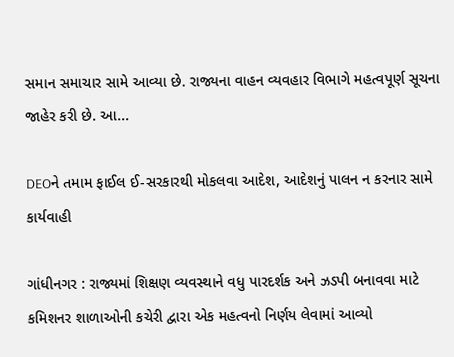સમાન સમાચાર સામે આવ્યા છે. રાજ્યના વાહન વ્યવહાર વિભાગે મહત્વપૂર્ણ સૂચના જાહેર કરી છે. આ...

DEOને તમામ ફાઈલ ઈ-સરકારથી મોકલવા આદેશ, આદેશનું પાલન ન કરનાર સામે કાર્યવાહી

ગાંધીનગર : રાજ્યમાં શિક્ષણ વ્યવસ્થાને વધુ પારદર્શક અને ઝડપી બનાવવા માટે કમિશનર શાળાઓની કચેરી દ્વારા એક મહત્વનો નિર્ણય લેવામાં આવ્યો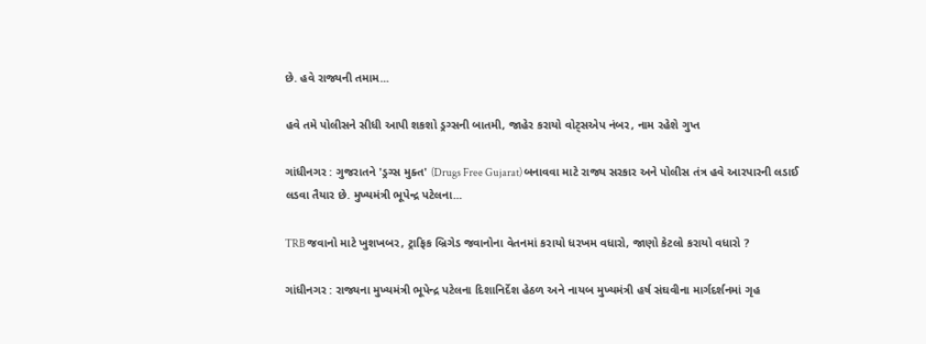છે. હવે રાજ્યની તમામ...

હવે તમે પોલીસને સીધી આપી શકશો ડ્રગ્સની બાતમી, જાહેર કરાયો વોટ્સએપ નંબર, નામ રહેશે ગુપ્ત

ગાંધીનગર : ગુજરાતને 'ડ્રગ્સ મુક્ત' (Drugs Free Gujarat) બનાવવા માટે રાજ્ય સરકાર અને પોલીસ તંત્ર હવે આરપારની લડાઈ લડવા તૈયાર છે. મુખ્યમંત્રી ભૂપેન્દ્ર પટેલના...

TRB જવાનો માટે ખુશખબર, ટ્રાફિક બ્રિગેડ જવાનોના વેતનમાં કરાયો ધરખમ વધારો, જાણો કેટલો કરાયો વધારો ?

ગાંધીનગર : રાજ્યના મુખ્યમંત્રી ભૂપેન્દ્ર પટેલના દિશાનિર્દેશ હેઠળ અને નાયબ મુખ્યમંત્રી હર્ષ સંઘવીના માર્ગદર્શનમાં ગૃહ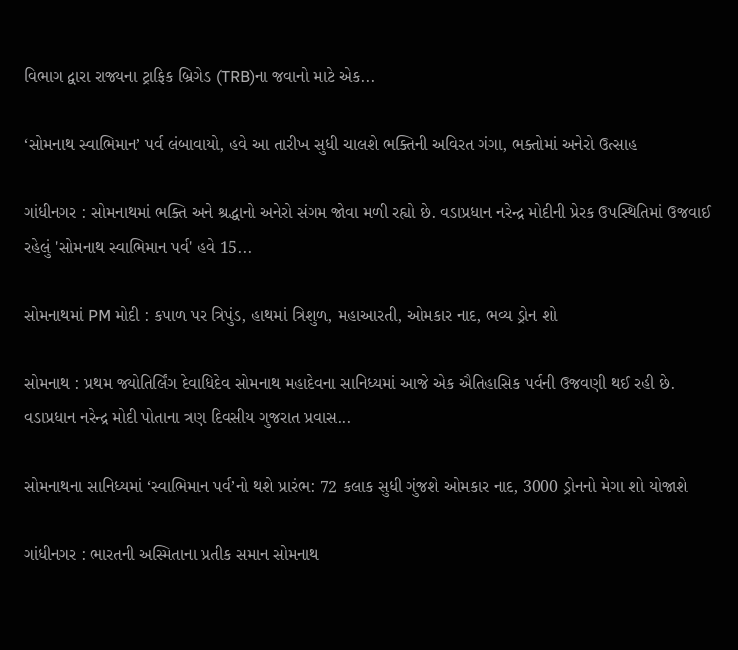વિભાગ દ્વારા રાજ્યના ટ્રાફિક બ્રિગેડ (TRB)ના જવાનો માટે એક...

‘સોમનાથ સ્વાભિમાન’ પર્વ લંબાવાયો, હવે આ તારીખ સુધી ચાલશે ભક્તિની અવિરત ગંગા, ભક્તોમાં અનેરો ઉત્સાહ

ગાંધીનગર : સોમનાથમાં ભક્તિ અને શ્રદ્ધાનો અનેરો સંગમ જોવા મળી રહ્યો છે. વડાપ્રધાન નરેન્દ્ર મોદીની પ્રેરક ઉપસ્થિતિમાં ઉજવાઈ રહેલું 'સોમનાથ સ્વાભિમાન પર્વ' હવે 15...

સોમનાથમાં PM મોદી : કપાળ પર ત્રિપુંડ, હાથમાં ત્રિશુળ, મહાઆરતી, ઓમકાર નાદ, ભવ્ય ડ્રોન શો

સોમનાથ : પ્રથમ જ્યોતિર્લિંગ દેવાધિદેવ સોમનાથ મહાદેવના સાનિધ્યમાં આજે એક ઐતિહાસિક પર્વની ઉજવણી થઈ રહી છે. વડાપ્રધાન નરેન્દ્ર મોદી પોતાના ત્રણ દિવસીય ગુજરાત પ્રવાસ...

સોમનાથના સાનિધ્યમાં ‘સ્વાભિમાન પર્વ’નો થશે પ્રારંભ: 72 કલાક સુધી ગુંજશે ઓમકાર નાદ, 3000 ડ્રોનનો મેગા શો યોજાશે

ગાંધીનગર : ભારતની અસ્મિતાના પ્રતીક સમાન સોમનાથ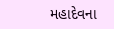મહાદેવના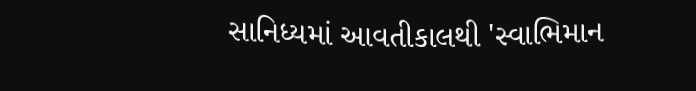સાનિધ્યમાં આવતીકાલથી 'સ્વાભિમાન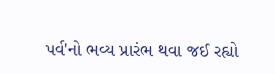પર્વ'નો ભવ્ય પ્રારંભ થવા જઈ રહ્યો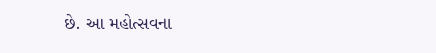છે. આ મહોત્સવના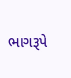ભાગરૂપે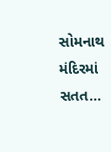સોમનાથ મંદિરમાં સતત...